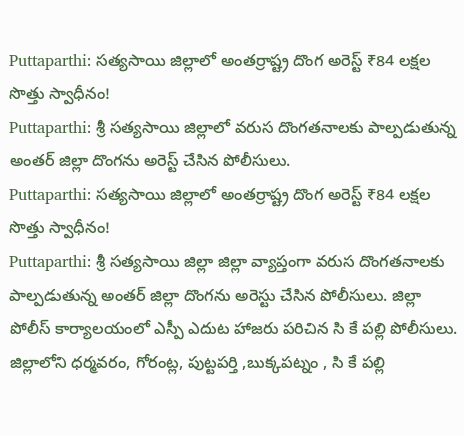Puttaparthi: సత్యసాయి జిల్లాలో అంతర్రాష్ట్ర దొంగ అరెస్ట్ ₹84 లక్షల సొత్తు స్వాధీనం!
Puttaparthi: శ్రీ సత్యసాయి జిల్లాలో వరుస దొంగతనాలకు పాల్పడుతున్న అంతర్ జిల్లా దొంగను అరెస్ట్ చేసిన పోలీసులు.
Puttaparthi: సత్యసాయి జిల్లాలో అంతర్రాష్ట్ర దొంగ అరెస్ట్ ₹84 లక్షల సొత్తు స్వాధీనం!
Puttaparthi: శ్రీ సత్యసాయి జిల్లా జిల్లా వ్యాప్తంగా వరుస దొంగతనాలకు పాల్పడుతున్న అంతర్ జిల్లా దొంగను అరెస్టు చేసిన పోలీసులు. జిల్లా పోలీస్ కార్యాలయంలో ఎస్పీ ఎదుట హాజరు పరిచిన సి కే పల్లి పోలీసులు.
జిల్లాలోని ధర్మవరం, గోరంట్ల, పుట్టపర్తి ,బుక్కపట్నం , సి కే పల్లి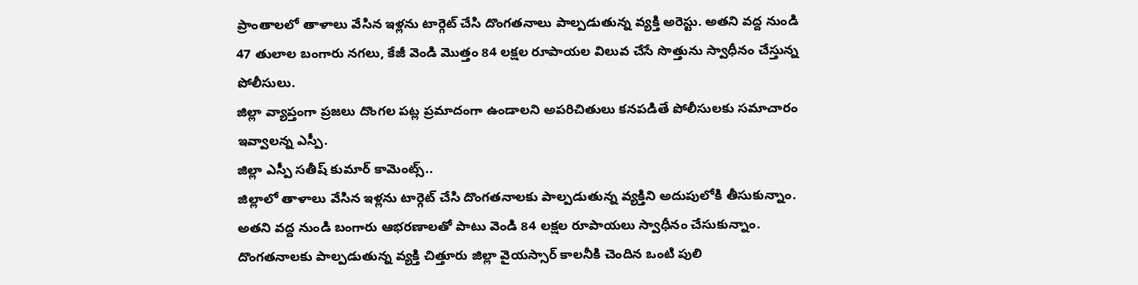ప్రాంతాలలో తాళాలు వేసిన ఇళ్లను టార్గెట్ చేసి దొంగతనాలు పాల్పడుతున్న వ్యక్తి అరెస్టు. అతని వద్ద నుండి 47 తులాల బంగారు నగలు, కేజీ వెండి మొత్తం 84 లక్షల రూపాయల విలువ చేసే సొత్తును స్వాధీనం చేస్తున్న పోలీసులు.
జిల్లా వ్యాప్తంగా ప్రజలు దొంగల పట్ల ప్రమాదంగా ఉండాలని అపరిచితులు కనపడితే పోలీసులకు సమాచారం ఇవ్వాలన్న ఎస్పీ.
జిల్లా ఎస్పీ సతీష్ కుమార్ కామెంట్స్..
జిల్లాలో తాళాలు వేసిన ఇళ్లను టార్గెట్ చేసి దొంగతనాలకు పాల్పడుతున్న వ్యక్తిని అదుపులోకి తీసుకున్నాం.
అతని వద్ద నుండి బంగారు ఆభరణాలతో పాటు వెండి 84 లక్షల రూపాయలు స్వాధీనం చేసుకున్నాం.
దొంగతనాలకు పాల్పడుతున్న వ్యక్తి చిత్తూరు జిల్లా వైయస్సార్ కాలనీకి చెందిన ఒంటి పులి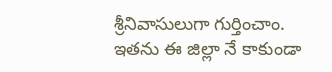శ్రీనివాసులుగా గుర్తించాం. ఇతను ఈ జిల్లా నే కాకుండా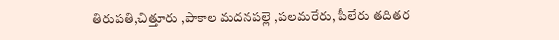తిరుపతి,చిత్తూరు ,పాకాల మదనపల్లె ,పలమరేరు, పీలేరు తదితర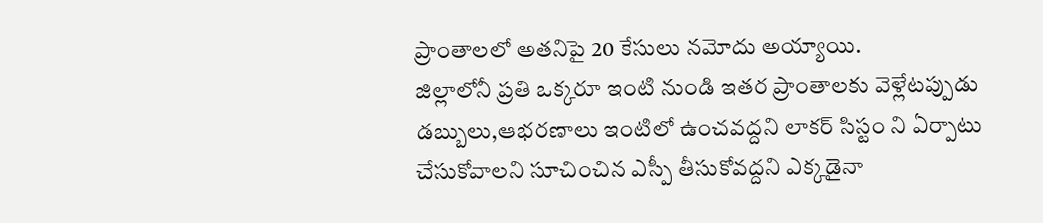ప్రాంతాలలో అతనిపై 20 కేసులు నమోదు అయ్యాయి.
జిల్లాలోనీ ప్రతి ఒక్కరూ ఇంటి నుండి ఇతర ప్రాంతాలకు వెళ్లేటప్పుడు డబ్బులు,ఆభరణాలు ఇంటిలో ఉంచవద్దని లాకర్ సిస్టం ని ఏర్పాటు చేసుకోవాలని సూచించిన ఎస్పీ తీసుకోవద్దని ఎక్కడైనా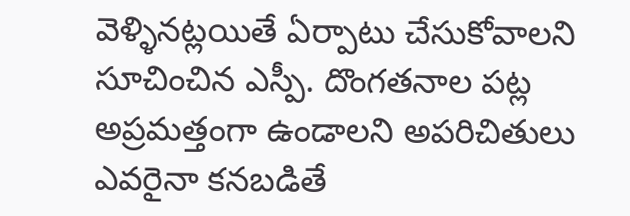వెళ్ళినట్లయితే ఏర్పాటు చేసుకోవాలని సూచించిన ఎస్పీ. దొంగతనాల పట్ల అప్రమత్తంగా ఉండాలని అపరిచితులు ఎవరైనా కనబడితే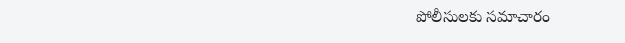పోలీసులకు సమాచారం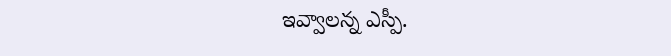ఇవ్వాలన్న ఎస్పీ.